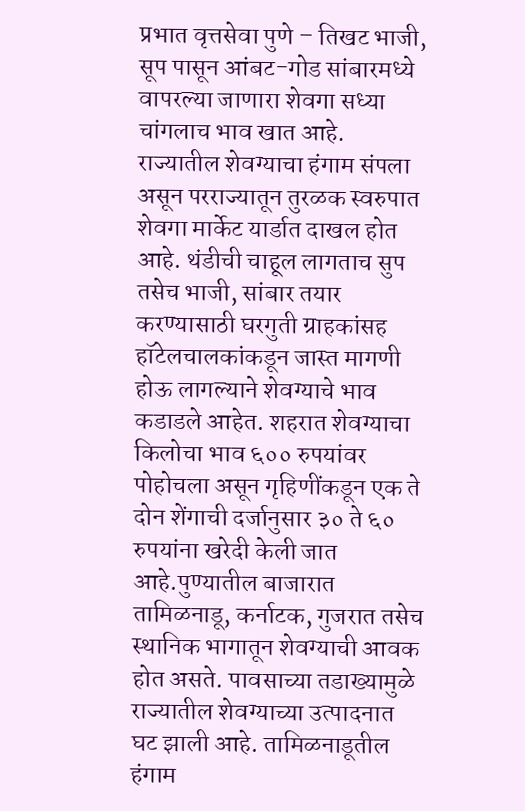प्रभात वृत्तसेवा पुणे – तिखट भाजी, सूप पासून आंबट-गोड सांबारमध्ये वापरल्या जाणारा शेवगा सध्या चांगलाच भाव खात आहे. राज्यातील शेवग्याचा हंगाम संपला असून परराज्यातून तुरळक स्वरुपात शेवगा मार्केट यार्डात दाखल होत आहे. थंडीची चाहूल लागताच सुप तसेच भाजी, सांबार तयार करण्यासाठी घरगुती ग्राहकांसह हॉटेलचालकांकडून जास्त मागणी होऊ लागल्याने शेवग्याचे भाव कडाडले आहेत. शहरात शेवग्याचा किलोचा भाव ६०० रुपयांवर पोहोचला असून गृहिणींकडून एक ते दोन शेंगाची दर्जानुसार ३० ते ६० रुपयांना खरेदी केली जात आहे.पुण्यातील बाजारात तामिळनाडू, कर्नाटक, गुजरात तसेच स्थानिक भागातून शेवग्याची आवक होत असते. पावसाच्या तडाख्यामुळे राज्यातील शेवग्याच्या उत्पादनात घट झाली आहे. तामिळनाडूतील हंगाम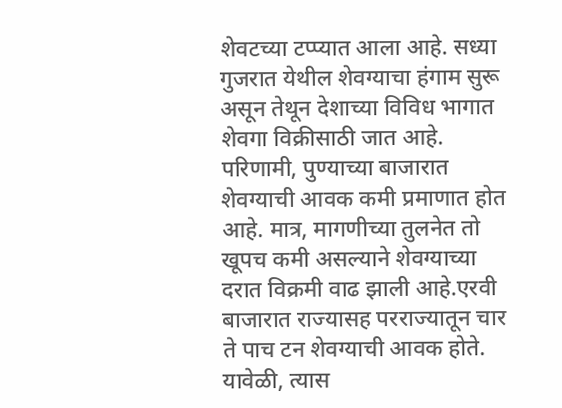शेवटच्या टप्प्यात आला आहे. सध्या गुजरात येथील शेवग्याचा हंगाम सुरू असून तेथून देशाच्या विविध भागात शेवगा विक्रीसाठी जात आहे. परिणामी, पुण्याच्या बाजारात शेवग्याची आवक कमी प्रमाणात होत आहे. मात्र, मागणीच्या तुलनेत तो खूपच कमी असल्याने शेवग्याच्या दरात विक्रमी वाढ झाली आहे.एरवी बाजारात राज्यासह परराज्यातून चार ते पाच टन शेवग्याची आवक होते. यावेळी, त्यास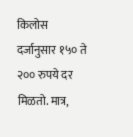किलोस दर्जानुसार १५० ते २०० रुपये दर मिळतो. मात्र,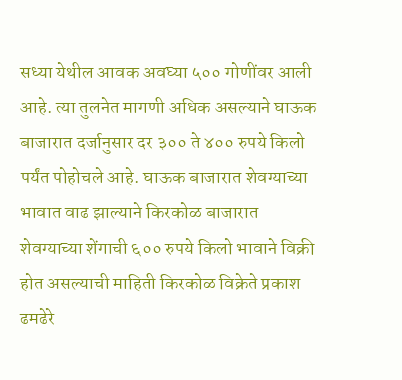सध्या येथील आवक अवघ्या ५०० गोणींवर आली आहे. त्या तुलनेत मागणी अधिक असल्याने घाऊक बाजारात दर्जानुसार दर ३०० ते ४०० रुपये किलो पर्यंत पोहोचले आहे. घाऊक बाजारात शेवग्याच्या भावात वाढ झाल्याने किरकोळ बाजारात शेवग्याच्या शेंगाची ६०० रुपये किलो भावाने विक्री होत असल्याची माहिती किरकोळ विक्रेते प्रकाश ढमढेरे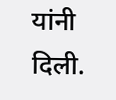यांनी दिली.